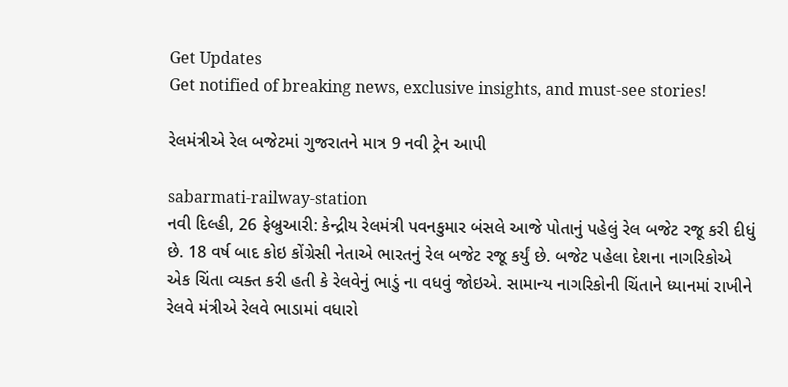Get Updates
Get notified of breaking news, exclusive insights, and must-see stories!

રેલમંત્રીએ રેલ બજેટમાં ગુજરાતને માત્ર 9 નવી ટ્રેન આપી

sabarmati-railway-station
નવી દિલ્હી, 26 ફેબ્રુઆરી: કેન્દ્રીય રેલમંત્રી પવનકુમાર બંસલે આજે પોતાનું પહેલું રેલ બજેટ રજૂ કરી દીધું છે. 18 વર્ષ બાદ કોઇ કોંગ્રેસી નેતાએ ભારતનું રેલ બજેટ રજૂ કર્યું છે. બજેટ પહેલા દેશના નાગરિકોએ એક ચિંતા વ્યક્ત કરી હતી કે રેલવેનું ભાડું ના વધવું જોઇએ. સામાન્ય નાગરિકોની ચિંતાને ધ્યાનમાં રાખીને રેલવે મંત્રીએ રેલવે ભાડામાં વધારો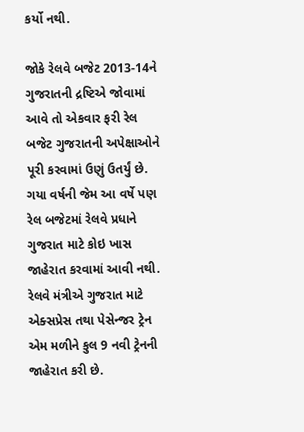કર્યો નથી.

જોકે રેલવે બજેટ 2013-14ને ગુજરાતની દ્રષ્ટિએ જોવામાં આવે તો એકવાર ફરી રેલ બજેટ ગુજરાતની અપેક્ષાઓને પૂરી કરવામાં ઉણું ઉતર્યું છે. ગયા વર્ષની જેમ આ વર્ષે પણ રેલ બજેટમાં રેલવે પ્રધાને ગુજરાત માટે કોઇ ખાસ જાહેરાત કરવામાં આવી નથી. રેલવે મંત્રીએ ગુજરાત માટે એક્સપ્રેસ તથા પેસેન્જર ટ્રેન એમ મળીને કુલ 9 નવી ટ્રેનની જાહેરાત કરી છે.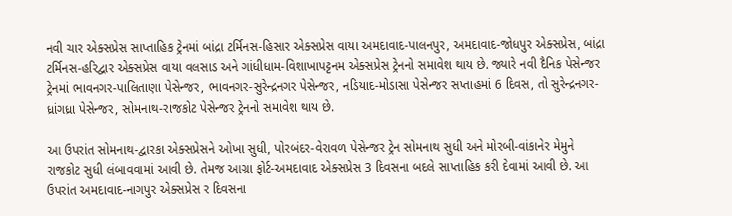નવી ચાર એક્સપ્રેસ સાપ્તાહિક ટ્રેનમાં બાંદ્રા ટર્મિનસ-હિસાર એક્સપ્રેસ વાયા અમદાવાદ-પાલનપુર, અમદાવાદ-જોધપુર એક્સપ્રેસ, બાંદ્રા ટર્મિનસ-હરિદ્વાર એક્સપ્રેસ વાયા વલસાડ અને ગાંધીધામ-વિશાખાપટ્ટનમ એક્સપ્રેસ ટ્રેનનો સમાવેશ થાય છે. જ્યારે નવી દૈનિક પેસેન્જર ટ્રેનમાં ભાવનગર-પાલિતાણા પેસેન્જર, ભાવનગર-સુરેન્દ્રનગર પેસેન્જર, નડિયાદ-મોડાસા પેસેન્જર સપ્તાહમાં 6 દિવસ, તો સુરેન્દ્રનગર-ધ્રાંગધ્રા પેસેન્જર, સોમનાથ-રાજકોટ પેસેન્જર ટ્રેનનો સમાવેશ થાય છે.

આ ઉપરાંત સોમનાથ-દ્વારકા એક્સપ્રેસને ઓખા સુધી, પોરબંદર-વેરાવળ પેસેન્જર ટ્રેન સોમનાથ સુધી અને મોરબી-વાંકાનેર મેમુને રાજકોટ સુધી લંબાવવામાં આવી છે. તેમજ આગ્રા ફોર્ટ-અમદાવાદ એક્સપ્રેસ 3 દિવસના બદલે સાપ્તાહિક કરી દેવામાં આવી છે. આ ઉપરાંત અમદાવાદ-નાગપુર એક્સપ્રેસ ર દિવસના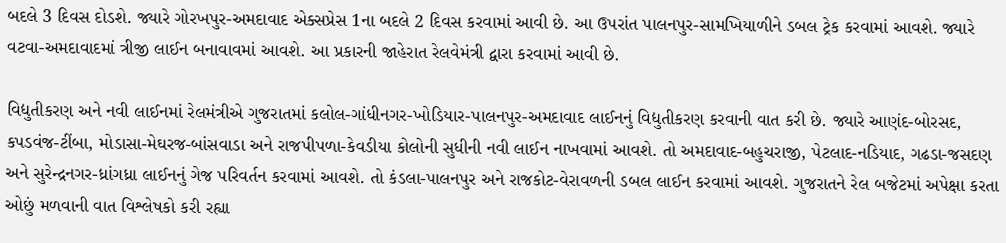બદલે 3 દિવસ દોડશે. જ્યારે ગોરખપુર-અમદાવાદ એક્સપ્રેસ 1ના બદલે 2 દિવસ કરવામાં આવી છે. આ ઉપરાંત પાલનપુર-સામખિયાળીને ડબલ ટ્રેક કરવામાં આવશે. જ્યારે વટવા-અમદાવાદમાં ત્રીજી લાઈન બનાવાવમાં આવશે. આ પ્રકારની જાહેરાત રેલવેમંત્રી દ્વારા કરવામાં આવી છે.

વિદ્યુતીકરણ અને નવી લાઈનમાં રેલમંત્રીએ ગુજરાતમાં કલોલ-ગાંધીનગર-ખોડિયાર-પાલનપુર-અમદાવાદ લાઈનનું વિદ્યુતીકરણ કરવાની વાત કરી છે. જ્યારે આણંદ-બોરસદ, કપડવંજ-ટીંબા, મોડાસા-મેઘરજ-બાંસવાડા અને રાજપીપળા-કેવડીયા કોલોની સુધીની નવી લાઈન નાખવામાં આવશે. તો અમદાવાદ-બહુચરાજી, પેટલાદ-નડિયાદ, ગઢડા-જસદણ અને સુરેન્દ્રનગર-ધ્રાંગધ્રા લાઈનનું ગેજ પરિવર્તન કરવામાં આવશે. તો કંડલા-પાલનપુર અને રાજકોટ-વેરાવળની ડબલ લાઈન કરવામાં આવશે. ગુજરાતને રેલ બજેટમાં અપેક્ષા કરતા ઓછું મળવાની વાત વિશ્લેષકો કરી રહ્યા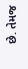છે. તેમજ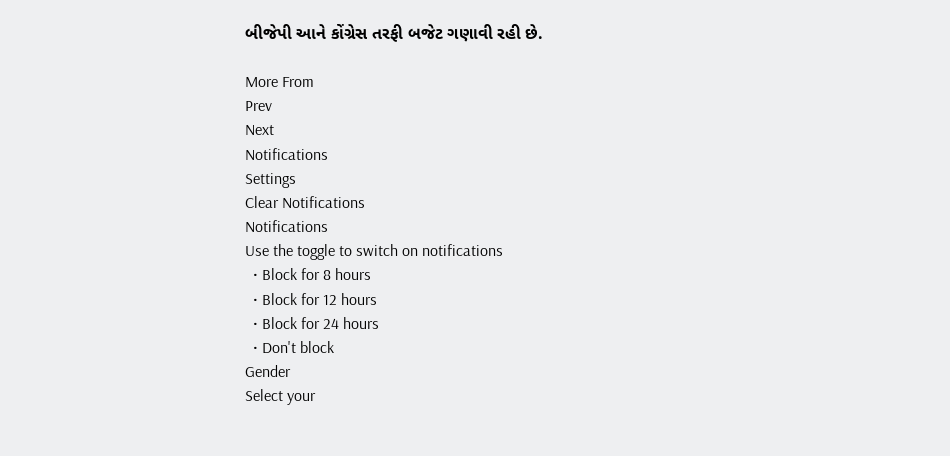બીજેપી આને કોંગ્રેસ તરફી બજેટ ગણાવી રહી છે.

More From
Prev
Next
Notifications
Settings
Clear Notifications
Notifications
Use the toggle to switch on notifications
  • Block for 8 hours
  • Block for 12 hours
  • Block for 24 hours
  • Don't block
Gender
Select your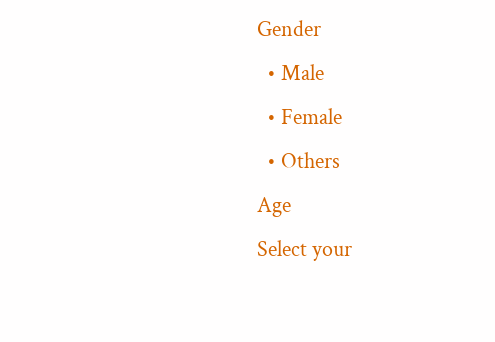Gender
  • Male
  • Female
  • Others
Age
Select your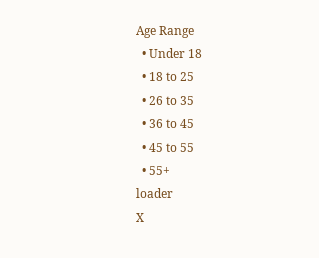Age Range
  • Under 18
  • 18 to 25
  • 26 to 35
  • 36 to 45
  • 45 to 55
  • 55+
loader
X